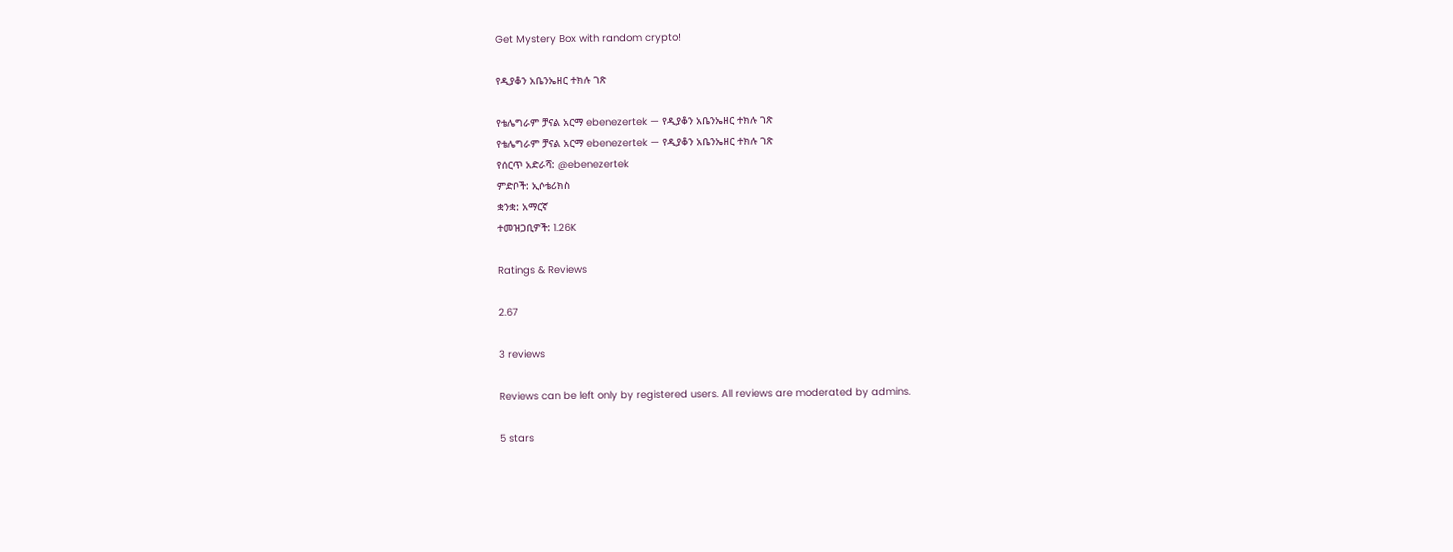Get Mystery Box with random crypto!

የዲያቆን አቤንኤዘር ተክሉ ገጽ

የቴሌግራም ቻናል አርማ ebenezertek — የዲያቆን አቤንኤዘር ተክሉ ገጽ
የቴሌግራም ቻናል አርማ ebenezertek — የዲያቆን አቤንኤዘር ተክሉ ገጽ
የሰርጥ አድራሻ: @ebenezertek
ምድቦች: ኢሶቴሪክስ
ቋንቋ: አማርኛ
ተመዝጋቢዎች: 1.26K

Ratings & Reviews

2.67

3 reviews

Reviews can be left only by registered users. All reviews are moderated by admins.

5 stars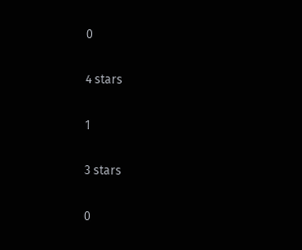0

4 stars

1

3 stars

0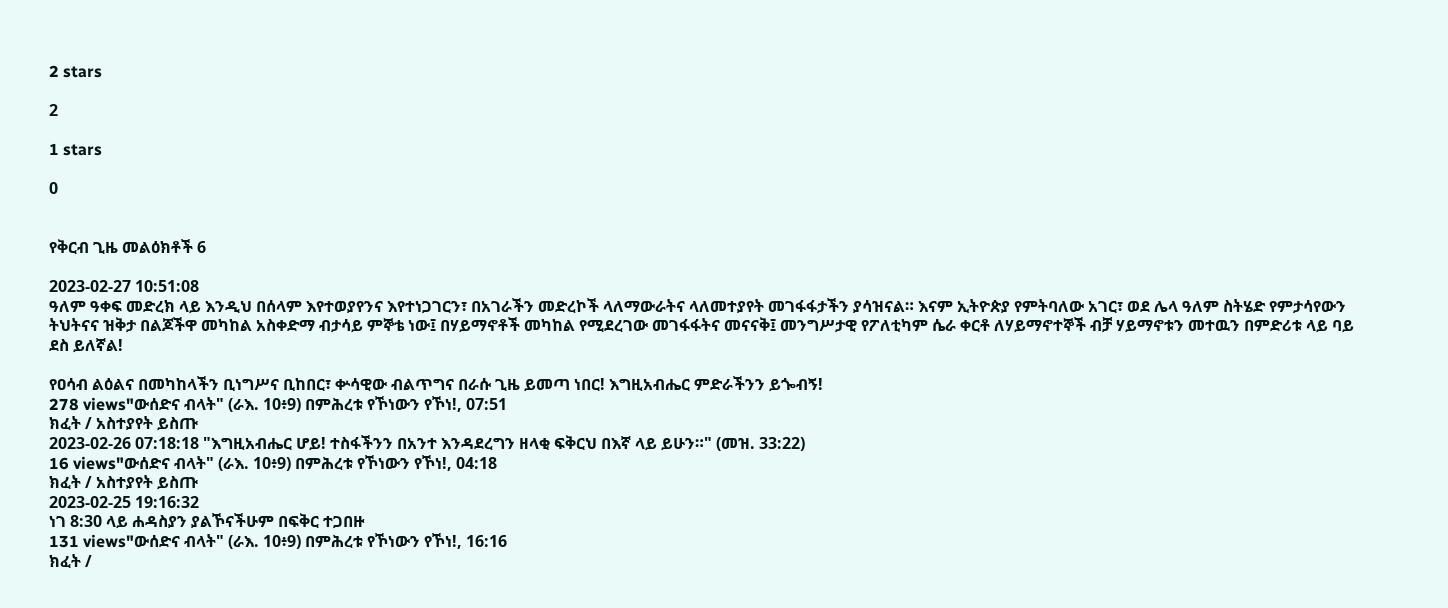2 stars

2

1 stars

0


የቅርብ ጊዜ መልዕክቶች 6

2023-02-27 10:51:08
ዓለም ዓቀፍ መድረክ ላይ እንዲህ በሰላም እየተወያየንና እየተነጋገርን፣ በአገራችን መድረኮች ላለማውራትና ላለመተያየት መገፋፋታችን ያሳዝናል። እናም ኢትዮጵያ የምትባለው አገር፣ ወደ ሌላ ዓለም ስትሄድ የምታሳየውን ትህትናና ዝቅታ በልጆችዋ መካከል አስቀድማ ብታሳይ ምኞቴ ነው፤ በሃይማኖቶች መካከል የሚደረገው መገፋፋትና መናናቅ፤ መንግሥታዊ የፖለቲካም ሴራ ቀርቶ ለሃይማኖተኞች ብቻ ሃይማኖቱን መተዉን በምድሪቱ ላይ ባይ ደስ ይለኛል!

የዐሳብ ልዕልና በመካከላችን ቢነግሥና ቢከበር፣ ቍሳዊው ብልጥግና በራሱ ጊዜ ይመጣ ነበር! እግዚአብሔር ምድራችንን ይጐብኝ!
278 views"ውሰድና ብላት" (ራእ. 10፥9) በምሕረቱ የኾነውን የኾነ!, 07:51
ክፈት / አስተያየት ይስጡ
2023-02-26 07:18:18 "እግዚአብሔር ሆይ! ተስፋችንን በአንተ እንዳደረግን ዘላቂ ፍቅርህ በእኛ ላይ ይሁን።" (መዝ. 33:22)
16 views"ውሰድና ብላት" (ራእ. 10፥9) በምሕረቱ የኾነውን የኾነ!, 04:18
ክፈት / አስተያየት ይስጡ
2023-02-25 19:16:32
ነገ 8:30 ላይ ሐዳስያን ያልኾናችሁም በፍቅር ተጋበዙ
131 views"ውሰድና ብላት" (ራእ. 10፥9) በምሕረቱ የኾነውን የኾነ!, 16:16
ክፈት /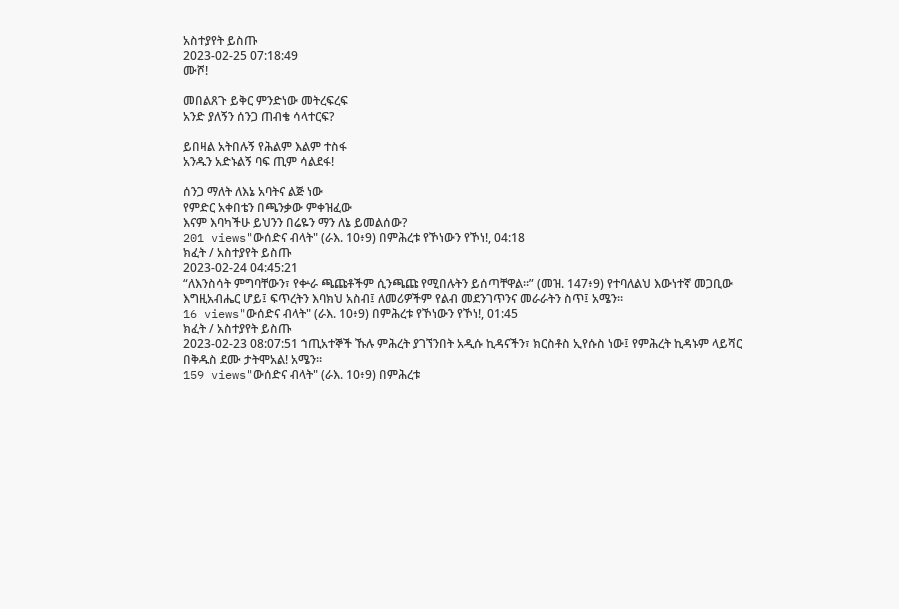አስተያየት ይስጡ
2023-02-25 07:18:49
ሙሾ!

መበልጸጉ ይቅር ምንድነው መትረፍረፍ
አንድ ያለኝን ሰንጋ ጠብቄ ሳላተርፍ?

ይበዛል አትበሉኝ የሕልም እልም ተስፋ
አንዱን አድኑልኝ ባፍ ጢም ሳልደፋ!

ሰንጋ ማለት ለእኔ አባትና ልጅ ነው
የምድር አቀበቴን በጫንቃው ምቀዝፈው
እናም እባካችሁ ይህንን በሬዬን ማን ለኔ ይመልሰው?
201 views"ውሰድና ብላት" (ራእ. 10፥9) በምሕረቱ የኾነውን የኾነ!, 04:18
ክፈት / አስተያየት ይስጡ
2023-02-24 04:45:21
“ለእንስሳት ምግባቸውን፣ የቍራ ጫጩቶችም ሲንጫጩ የሚበሉትን ይሰጣቸዋል።” (መዝ. 147፥9) የተባለልህ እውነተኛ መጋቢው እግዚአብሔር ሆይ፤ ፍጥረትን እባክህ አስብ፤ ለመሪዎችም የልብ መደንገጥንና መራራትን ስጥ፤ አሜን።
16 views"ውሰድና ብላት" (ራእ. 10፥9) በምሕረቱ የኾነውን የኾነ!, 01:45
ክፈት / አስተያየት ይስጡ
2023-02-23 08:07:51 ኀጢአተኞች ኹሉ ምሕረት ያገኘንበት አዲሱ ኪዳናችን፣ ክርስቶስ ኢየሱስ ነው፤ የምሕረት ኪዳኑም ላይሻር በቅዱስ ደሙ ታትሞአል! አሜን።
159 views"ውሰድና ብላት" (ራእ. 10፥9) በምሕረቱ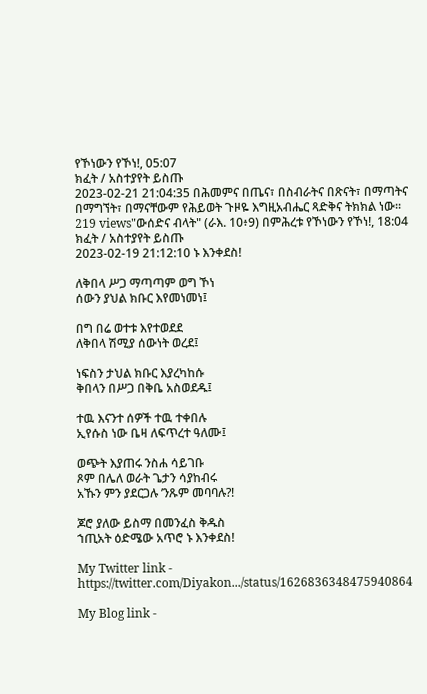የኾነውን የኾነ!, 05:07
ክፈት / አስተያየት ይስጡ
2023-02-21 21:04:35 በሕመምና በጤና፣ በስብራትና በጽናት፣ በማጣትና በማግኘት፣ በማናቸውም የሕይወት ጉዞዬ እግዚአብሔር ጻድቅና ትክክል ነው።
219 views"ውሰድና ብላት" (ራእ. 10፥9) በምሕረቱ የኾነውን የኾነ!, 18:04
ክፈት / አስተያየት ይስጡ
2023-02-19 21:12:10 ኑ እንቀደስ!

ለቅበላ ሥጋ ማጣጣም ወግ ኾነ
ሰውን ያህል ክቡር እየመነመነ፤

በግ በሬ ወተቱ እየተወደደ
ለቅበላ ሽሚያ ሰውነት ወረደ፤

ነፍስን ታህል ክቡር እያረካከሱ
ቅበላን በሥጋ በቅቤ አስወደዱ፤

ተዉ እናንተ ሰዎች ተዉ ተቀበሉ
ኢየሱስ ነው ቤዛ ለፍጥረተ ዓለሙ፤

ወጭት እያጠሩ ንስሐ ሳይገቡ
ጾም በሌለ ወራት ጌታን ሳያከብሩ
አኹን ምን ያደርጋሉ ’ንጹም መባባሉ?!

ጆሮ ያለው ይስማ በመንፈስ ቅዱስ
ኀጢአት ዕድሜው አጥሮ ኑ እንቀደስ!

My Twitter link - https://twitter.com/Diyakon.../status/1626836348475940864

My Blog link -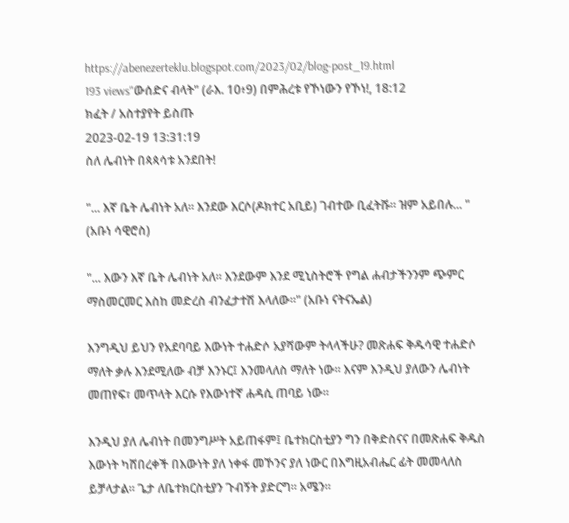https://abenezerteklu.blogspot.com/2023/02/blog-post_19.html
193 views"ውሰድና ብላት" (ራእ. 10፥9) በምሕረቱ የኾነውን የኾነ!, 18:12
ክፈት / አስተያየት ይስጡ
2023-02-19 13:31:19
ስለ ሌብነት በጳጳሳቱ አንደበት!

"... እኛ ቤት ሌብነት አለ። እንደው እርሶ(ዶክተር አቢይ) ገብተው ቢፈትሹ። ዝም አይበሉ... "
(አቡነ ሳዊሮስ)

"... እውን እኛ ቤት ሌብነት አለ። እንደውም እንደ ሚኒስትሮች የግል ሐብታችንንም ጭምር ማስመርመር እስከ መድረስ ብንፈታተሽ እላለው።" (አቡነ ናትናኤል)

እንግዲህ ይህን የአደባባይ እውነት ተሐድሶ አያሻውም ትላላችሁ? መጽሐፍ ቅዱሳዊ ተሐድሶ ማለት ቃሉ እንደሚለው ብቻ እንኑር፤ እንመላለስ ማለት ነው። እናም እንዲህ ያለውን ሌብነት መጠየፍ፣ መጥላት እርሱ የእውነተኛ ሐዳሲ ጠባይ ነው።

እንዲህ ያለ ሌብነት በመንግሥት አይጠፋም፤ ቤተክርስቲያን ግን በቅድስናና በመጽሐፍ ቅዱስ እውነት ካሸበረቀች በእውነት ያለ ነቀፋ መኾንና ያለ ነውር በእግዚአብሔር ፊት መመላለስ ይቻላታል። ጌታ ለቤተክርስቲያን ጉብኝት ያድርግ። አሜን።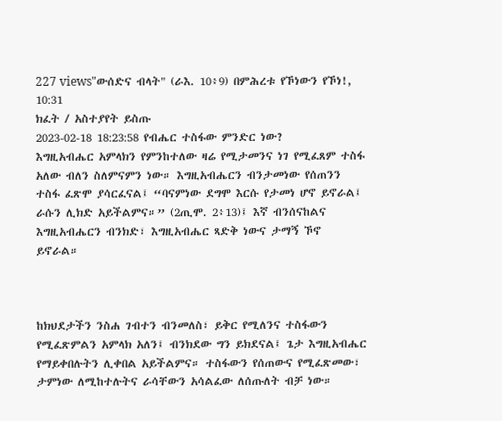227 views"ውሰድና ብላት" (ራእ. 10፥9) በምሕረቱ የኾነውን የኾነ!, 10:31
ክፈት / አስተያየት ይስጡ
2023-02-18 18:23:58 የብሔር ተስፋው ምንድር ነው?
እግዚአብሔር አምላክን የምንከተለው ዛሬ የሚታመንና ነገ የሚፈጸም ተስፋ አለው ብለን ስለምናምን ነው። እግዚአብሔርን ብንታመነው የሰጠንን ተስፋ ፈጽሞ ያሳርፈናል፤ “ባናምነው ደግሞ እርሱ የታመነ ሆኖ ይኖራል፤ ራሱን ሊክድ አይችልምና።” (2ጢሞ. 2፥13)፤ እኛ ብንሰናከልና እግዚአብሔርን ብንክድ፣ እግዚአብሔር ጻድቅ ነውና ታማኝ ኾኖ ይኖራል።



ከክህደታችን ንስሐ ገብተን ብንመለስ፣ ይቅር የሚለንና ተስፋውን የሚፈጽምልን አምላክ አለን፤ ብንክደው ግን ይክደናል፤ ጌታ እግዚአብሔር የማይቀበሉትን ሊቀበል አይችልምና። ተስፋውን የሰጠውና የሚፈጽመው፣ ታምነው ለሚከተሉትና ራሳቸውን አሳልፈው ለሰጡለት ብቻ ነው።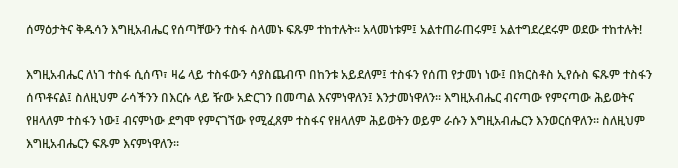ሰማዕታትና ቅዱሳን እግዚአብሔር የሰጣቸውን ተስፋ ስላመኑ ፍጹም ተከተሉት። አላመነቱም፤ አልተጠራጠሩም፤ አልተግደረደሩም ወደው ተከተሉት!

እግዚአብሔር ለነገ ተስፋ ሲሰጥ፣ ዛሬ ላይ ተስፋውን ሳያስጨብጥ በከንቱ አይደለም፤ ተስፋን የሰጠ የታመነ ነው፤ በክርስቶስ ኢየሱስ ፍጹም ተስፋን ሰጥቶናል፤ ስለዚህም ራሳችንን በእርሱ ላይ ዥው አድርገን በመጣል እናምነዋለን፤ እንታመነዋለን። እግዚአብሔር ብናጣው የምናጣው ሕይወትና የዘላለም ተስፋን ነው፤ ብናምነው ደግሞ የምናገኘው የሚፈጸም ተስፋና የዘላለም ሕይወትን ወይም ራሱን እግዚአብሔርን እንወርሰዋለን። ስለዚህም እግዚአብሔርን ፍጹም እናምነዋለን።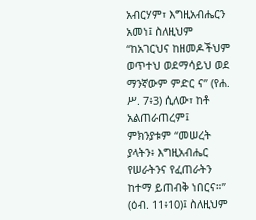አብርሃም፣ እግዚአብሔርን አመነ፤ ስለዚህም “ከአገርህና ከዘመዶችህም ወጥተህ ወደማሳይህ ወደ ማንኛውም ምድር ና” (የሐ. ሥ. 7፥3) ሲለው፣ ከቶ አልጠራጠረም፤ ምክንያቱም “መሠረት ያላትን፥ እግዚአብሔር የሠራትንና የፈጠራትን ከተማ ይጠብቅ ነበርና።” (ዕብ. 11፥10)፤ ስለዚህም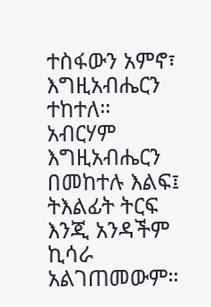ተስፋውን አምኖ፣ እግዚአብሔርን ተከተለ። አብርሃም እግዚአብሔርን በመከተሉ እልፍ፤ ትእልፊት ትርፍ እንጂ አንዳችም ኪሳራ አልገጠመውም።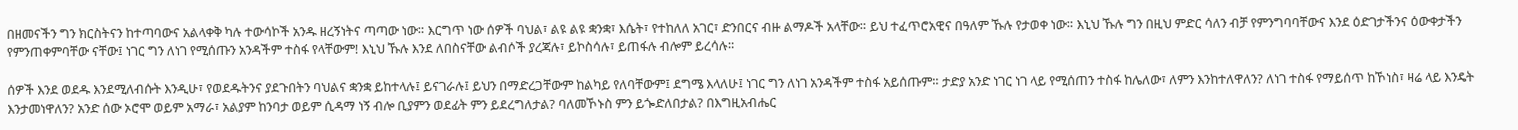በዘመናችን ግን ክርስትናን ከተጣባውና አልላቀቅ ካሉ ተውሳኮች አንዱ ዘረኝነትና ጣጣው ነው። እርግጥ ነው ሰዎች ባህል፣ ልዩ ልዩ ቋንቋ፣ እሴት፣ የተከለለ አገር፣ ድንበርና ብዙ ልማዶች አላቸው። ይህ ተፈጥሮአዊና በዓለም ኹሉ የታወቀ ነው። እኒህ ኹሉ ግን በዚህ ምድር ሳለን ብቻ የምንግባባቸውና እንደ ዕድገታችንና ዕውቀታችን የምንጠቀምባቸው ናቸው፤ ነገር ግን ለነገ የሚሰጡን አንዳችም ተስፋ የላቸውም! እኒህ ኹሉ እንደ ለበስናቸው ልብሶች ያረጃሉ፣ ይኮስሳሉ፣ ይጠፋሉ ብሎም ይረሳሉ።

ሰዎች እንደ ወደዱ እንደሚለብሱት እንዲሁ፣ የወደዱትንና ያደጉበትን ባህልና ቋንቋ ይከተላሉ፤ ይናገራሉ፤ ይህን በማድረጋቸውም ከልካይ የለባቸውም፤ ደግሜ እላለሁ፤ ነገር ግን ለነገ አንዳችም ተስፋ አይሰጡም። ታድያ አንድ ነገር ነገ ላይ የሚሰጠን ተስፋ ከሌለው፣ ለምን እንከተለዋለን? ለነገ ተስፋ የማይሰጥ ከኾነስ፣ ዛሬ ላይ እንዴት እንታመነዋለን? አንድ ሰው ኦሮሞ ወይም አማራ፣ አልያም ከንባታ ወይም ሲዳማ ነኝ ብሎ ቢያምን ወደፊት ምን ይደረግለታል? ባለመኾኑስ ምን ይጐድለበታል? በእግዚአብሔር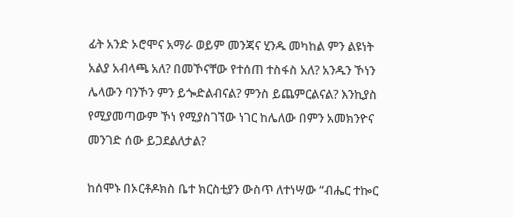ፊት አንድ ኦሮሞና አማራ ወይም መንጃና ሂንዱ መካከል ምን ልዩነት አልያ አብላጫ አለ? በመኾናቸው የተሰጠ ተስፋስ አለ? አንዱን ኾነን ሌላውን ባንኾን ምን ይጐድልብናል? ምንስ ይጨምርልናል? እንኪያስ የሚያመጣውም ኾነ የሚያስገኘው ነገር ከሌለው በምን አመክንዮና መንገድ ሰው ይጋደልለታል?

ከሰሞኑ በኦርቶዶክስ ቤተ ክርስቲያን ውስጥ ለተነሣው “ብሔር ተኰር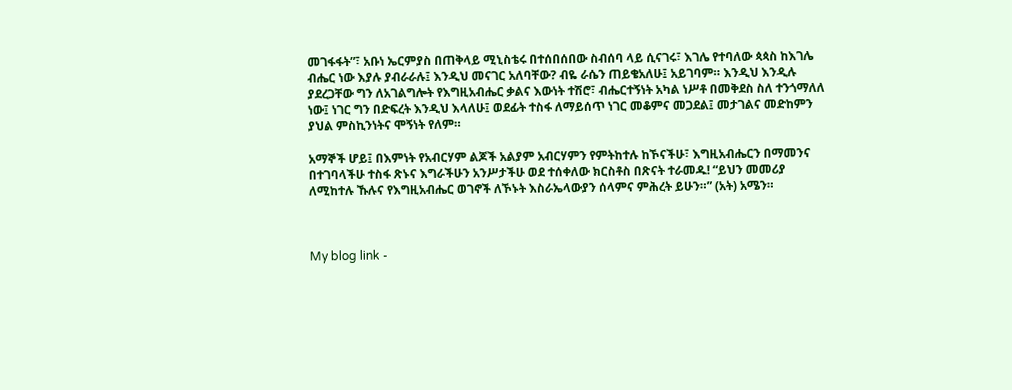መገፋፋት”፣ አቡነ ኤርምያስ በጠቅላይ ሚኒስቴሩ በተሰበሰበው ስብሰባ ላይ ሲናገሩ፣ እገሌ የተባለው ጳጳስ ከእገሌ ብሔር ነው እያሉ ያብራራሉ፤ እንዲህ መናገር አለባቸው? ብዬ ራሴን ጠይቄአለሁ፤ አይገባም። እንዲህ እንዲሉ ያደረጋቸው ግን ለአገልግሎት የእግዚአብሔር ቃልና እውነት ተሽሮ፣ ብሔርተኝነት አካል ነሥቶ በመቅደስ ስለ ተንጎማለለ ነው፤ ነገር ግን በድፍረት እንዲህ እላለሁ፤ ወደፊት ተስፋ ለማይሰጥ ነገር መቆምና መጋደል፤ መታገልና መድከምን ያህል ምስኪንነትና ሞኝነት የለም።

አማኞች ሆይ፤ በእምነት የአብርሃም ልጆች አልያም አብርሃምን የምትከተሉ ከኾናችሁ፣ እግዚአብሔርን በማመንና በተገባላችሁ ተስፋ ጽኑና እግራችሁን አንሥታችሁ ወደ ተሰቀለው ክርስቶስ በጽናት ተራመዱ! “ይህን መመሪያ ለሚከተሉ ኹሉና የእግዚአብሔር ወገኖች ለኾኑት እስራኤላውያን ሰላምና ምሕረት ይሁን።” (አት) አሜን።



My blog link -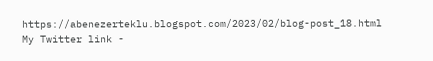https://abenezerteklu.blogspot.com/2023/02/blog-post_18.html My Twitter link -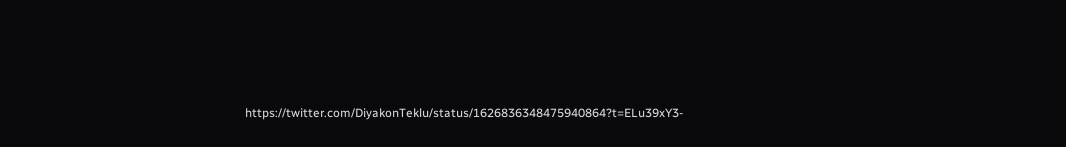https://twitter.com/DiyakonTeklu/status/1626836348475940864?t=ELu39xY3-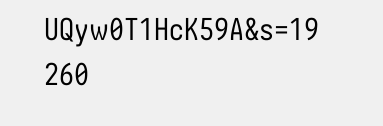UQyw0T1HcK59A&s=19
260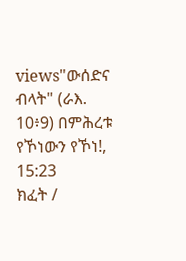views"ውሰድና ብላት" (ራእ. 10፥9) በምሕረቱ የኾነውን የኾነ!, 15:23
ክፈት /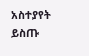አስተያየት ይስጡ